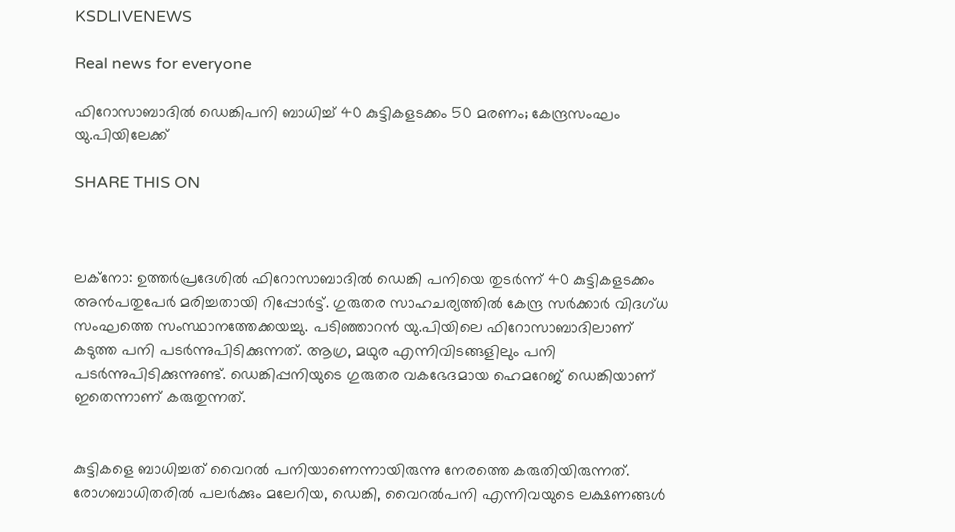KSDLIVENEWS

Real news for everyone

ഫിറോസാബാദിൽ ഡെങ്കിപനി ബാധിച്ച് 40 കുട്ടികളടക്കം 50 മരണം; കേന്ദ്രസംഘം യു.പിയിലേക്ക്

SHARE THIS ON



ലക്നോ: ഉത്തർപ്രദേശിൽ ഫിറോസാബാദിൽ ഡെങ്കി പനിയെ തുടര്‍ന്ന് 40 കുട്ടികളടക്കം അന്‍പതുപേര്‍ മരിച്ചതായി റിപ്പോര്‍ട്ട്. ഗുരുതര സാഹചര്യത്തില്‍ കേന്ദ്ര സര്‍ക്കാര്‍ വിദഗ്ധ സംഘത്തെ സംസ്ഥാനത്തേക്കയച്ചു. പടിഞ്ഞാറന്‍ യു.പിയിലെ ഫിറോസാബാദിലാണ് കടുത്ത പനി പടര്‍ന്നുപിടിക്കുന്നത്. ആഗ്ര, മഥുര എന്നിവിടങ്ങളിലും പനി പടര്‍ന്നുപിടിക്കുന്നുണ്ട്. ഡെങ്കിപ്പനിയുടെ ഗുരുതര വകഭേദമായ ഹെമറേജ് ഡെങ്കിയാണ് ഇതെന്നാണ് കരുതുന്നത്.


കുട്ടികളെ ബാധിച്ചത് വൈറല്‍ പനിയാണെന്നായിരുന്നു നേരത്തെ കരുതിയിരുന്നത്. രോഗബാധിതരില്‍ പലര്‍ക്കും മലേറിയ, ഡെങ്കി, വൈറല്‍പനി എന്നിവയുടെ ലക്ഷണങ്ങള്‍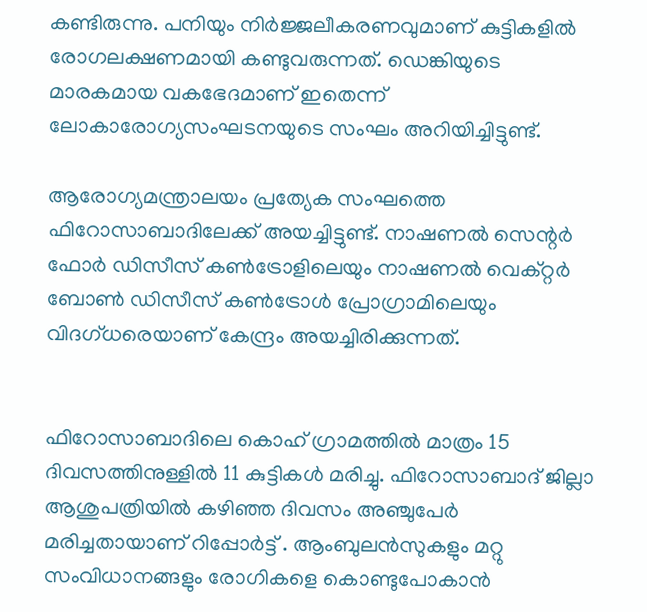കണ്ടിരുന്നു. പനിയും നിര്‍ജ്ജലീകരണവുമാണ് കുട്ടികളില്‍ രോഗലക്ഷണമായി കണ്ടുവരുന്നത്. ഡെങ്കിയുടെ മാരകമായ വകഭേദമാണ് ഇതെന്ന് ലോകാരോഗ്യസംഘടനയുടെ സംഘം അറിയിച്ചിട്ടുണ്ട്.

ആരോഗ്യമന്ത്രാലയം പ്രത്യേക സംഘത്തെ ഫിറോസാബാദിലേക്ക് അയച്ചിട്ടുണ്ട്. നാഷണല്‍ സെന്റര്‍ ഫോര്‍ ഡിസീസ് കണ്‍ട്രോളിലെയും നാഷണല്‍ വെക്റ്റര്‍ ബോണ്‍ ഡിസീസ് കണ്‍ട്രോള്‍ പ്രോഗ്രാമിലെയും വിദഗ്ധരെയാണ് കേന്ദ്രം അയച്ചിരിക്കുന്നത്.


ഫിറോസാബാദിലെ കൊഹ് ഗ്രാമത്തില്‍ മാത്രം 15 ദിവസത്തിനുള്ളില്‍ 11 കുട്ടികള്‍ മരിച്ചു. ഫിറോസാബാദ് ജില്ലാ ആശുപത്രിയില്‍ കഴിഞ്ഞ ദിവസം അഞ്ചുപേര്‍ മരിച്ചതായാണ് റിപ്പോര്‍ട്ട് . ആംബുലന്‍സുകളും മറ്റു സംവിധാനങ്ങളും രോഗികളെ കൊണ്ടുപോകാന്‍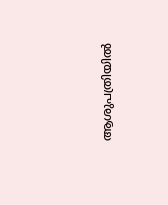ആശുപത്രിയില്‍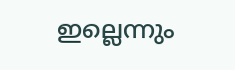ഇല്ലെന്നും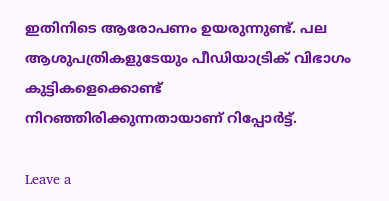ഇതിനിടെ ആരോപണം ഉയരുന്നുണ്ട്. പല ആശുപത്രികളുടേയും പീഡിയാട്രിക് വിഭാഗം കുട്ടികളെക്കൊണ്ട് നിറഞ്ഞിരിക്കുന്നതായാണ് റിപ്പോർട്ട്.

Leave a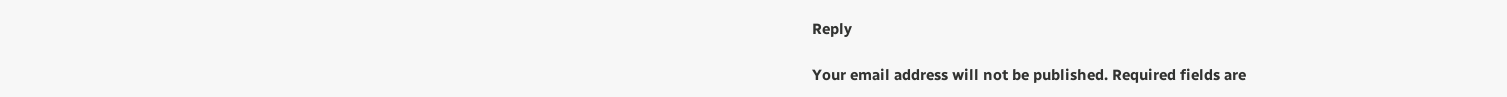Reply

Your email address will not be published. Required fields are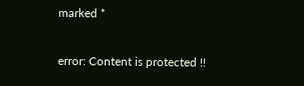marked *

error: Content is protected !!